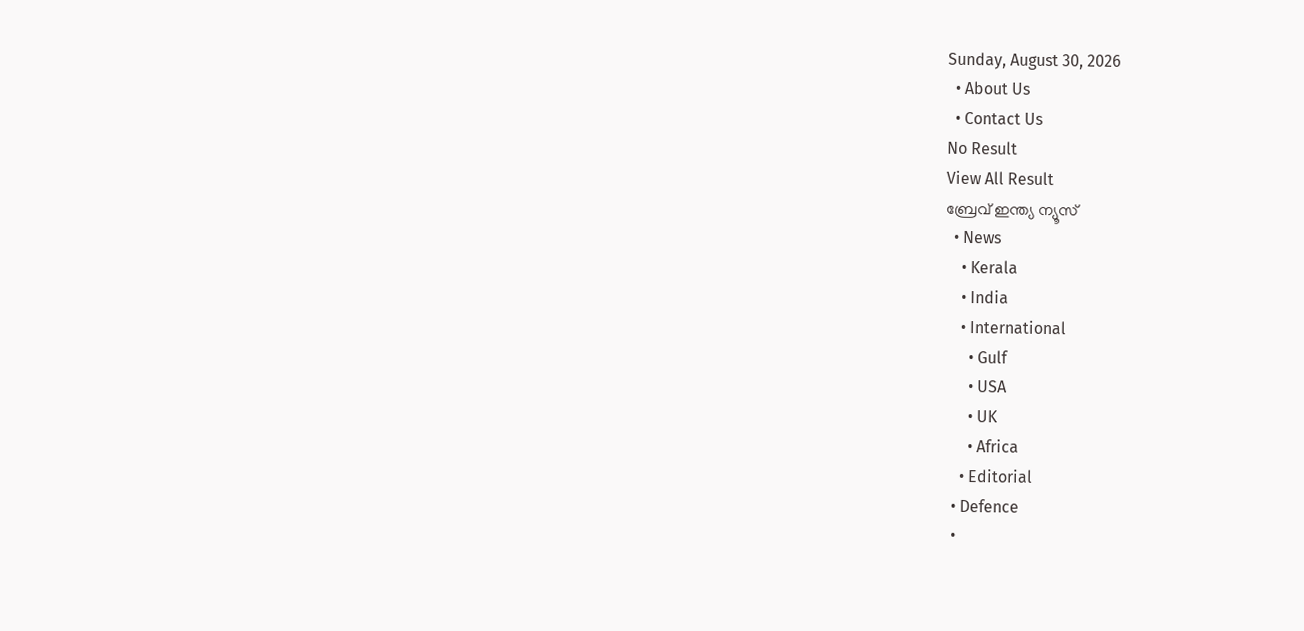Sunday, August 30, 2026
  • About Us
  • Contact Us
No Result
View All Result
ബ്രേവ് ഇന്ത്യ ന്യൂസ്
  • News
    • Kerala
    • India
    • International
      • Gulf
      • USA
      • UK
      • Africa
    • Editorial
  • Defence
  •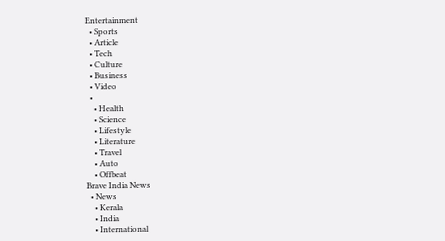Entertainment
  • Sports
  • Article
  • Tech
  • Culture
  • Business
  • Video
  •
    • Health
    • Science
    • Lifestyle
    • Literature
    • Travel
    • Auto
    • Offbeat
Brave India News
  • News
    • Kerala
    • India
    • International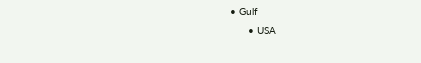• Gulf
      • USA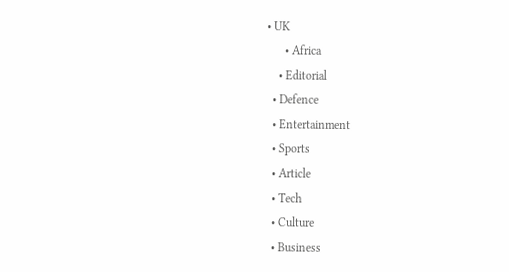• UK
      • Africa
    • Editorial
  • Defence
  • Entertainment
  • Sports
  • Article
  • Tech
  • Culture
  • Business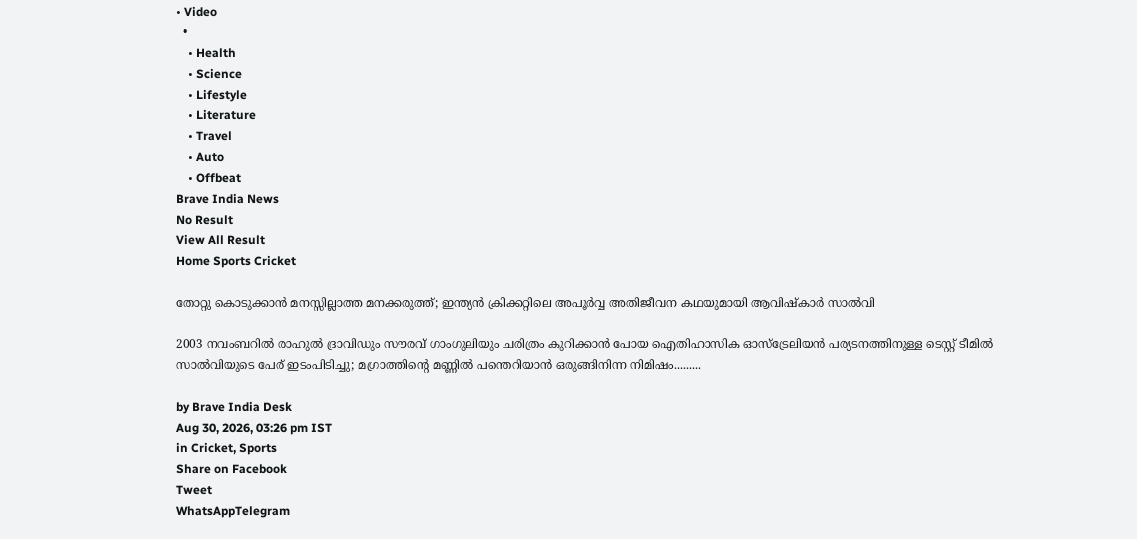• Video
  •
    • Health
    • Science
    • Lifestyle
    • Literature
    • Travel
    • Auto
    • Offbeat
Brave India News
No Result
View All Result
Home Sports Cricket

തോറ്റു കൊടുക്കാൻ മനസ്സില്ലാത്ത മനക്കരുത്ത്; ഇന്ത്യൻ ക്രിക്കറ്റിലെ അപൂർവ്വ അതിജീവന കഥയുമായി ആവിഷ്കാർ സാൽവി

2003 നവംബറിൽ രാഹുൽ ദ്രാവിഡും സൗരവ് ഗാംഗുലിയും ചരിത്രം കുറിക്കാൻ പോയ ഐതിഹാസിക ഓസ്ട്രേലിയൻ പര്യടനത്തിനുള്ള ടെസ്റ്റ് ടീമിൽ സാൽവിയുടെ പേര് ഇടംപിടിച്ചു; മഗ്രാത്തിന്റെ മണ്ണിൽ പന്തെറിയാൻ ഒരുങ്ങിനിന്ന നിമിഷം.........

by Brave India Desk
Aug 30, 2026, 03:26 pm IST
in Cricket, Sports
Share on Facebook
Tweet
WhatsAppTelegram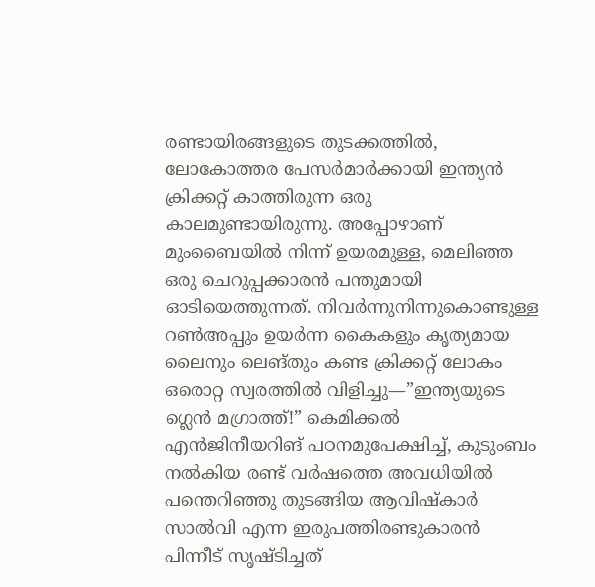രണ്ടായിരങ്ങളുടെ തുടക്കത്തിൽ, ലോകോത്തര പേസർമാർക്കായി ഇന്ത്യൻ ക്രിക്കറ്റ് കാത്തിരുന്ന ഒരു കാലമുണ്ടായിരുന്നു. അപ്പോഴാണ് മുംബൈയിൽ നിന്ന് ഉയരമുള്ള, മെലിഞ്ഞ ഒരു ചെറുപ്പക്കാരൻ പന്തുമായി ഓടിയെത്തുന്നത്. നിവർന്നുനിന്നുകൊണ്ടുള്ള റൺഅപ്പും ഉയർന്ന കൈകളും കൃത്യമായ ലൈനും ലെങ്തും കണ്ട ക്രിക്കറ്റ് ലോകം ഒരൊറ്റ സ്വരത്തിൽ വിളിച്ചു—”ഇന്ത്യയുടെ ഗ്ലെൻ മഗ്രാത്ത്!” കെമിക്കൽ എൻജിനീയറിങ് പഠനമുപേക്ഷിച്ച്, കുടുംബം നൽകിയ രണ്ട് വർഷത്തെ അവധിയിൽ പന്തെറിഞ്ഞു തുടങ്ങിയ ആവിഷ്കാർ സാൽവി എന്ന ഇരുപത്തിരണ്ടുകാരൻ പിന്നീട് സൃഷ്ടിച്ചത്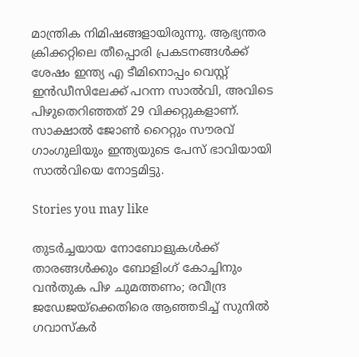മാന്ത്രിക നിമിഷങ്ങളായിരുന്നു. ആഭ്യന്തര ക്രിക്കറ്റിലെ തീപ്പൊരി പ്രകടനങ്ങൾക്ക് ശേഷം ഇന്ത്യ എ ടീമിനൊപ്പം വെസ്റ്റ് ഇൻഡീസിലേക്ക് പറന്ന സാൽവി, അവിടെ പിഴുതെറിഞ്ഞത് 29 വിക്കറ്റുകളാണ്. സാക്ഷാൽ ജോൺ റൈറ്റും സൗരവ് ഗാംഗുലിയും ഇന്ത്യയുടെ പേസ് ഭാവിയായി സാൽവിയെ നോട്ടമിട്ടു.

Stories you may like

തുടർച്ചയായ നോബോളുകൾക്ക് താരങ്ങൾക്കും ബോളിംഗ് കോച്ചിനും വൻതുക പിഴ ചുമത്തണം; രവീന്ദ്ര ജഡേജയ്‌ക്കെതിരെ ആഞ്ഞടിച്ച് സുനിൽ ഗവാസ്കർ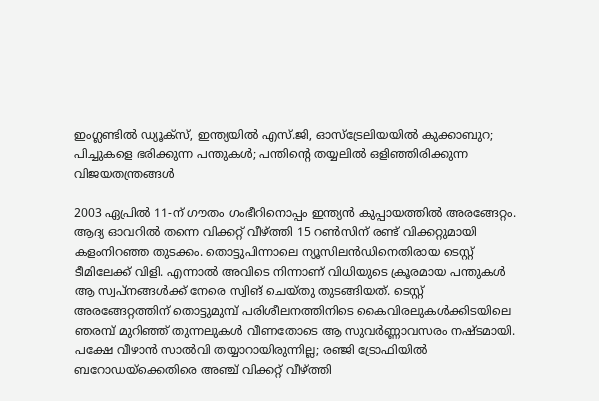ഇംഗ്ലണ്ടിൽ ഡ്യൂക്സ്, ഇന്ത്യയിൽ എസ്.ജി, ഓസ്‌ട്രേലിയയിൽ കുക്കാബുറ; പിച്ചുകളെ ഭരിക്കുന്ന പന്തുകൾ; പന്തിന്റെ തയ്യലിൽ ഒളിഞ്ഞിരിക്കുന്ന വിജയതന്ത്രങ്ങൾ

2003 ഏപ്രിൽ 11-ന് ഗൗതം ഗംഭീറിനൊപ്പം ഇന്ത്യൻ കുപ്പായത്തിൽ അരങ്ങേറ്റം. ആദ്യ ഓവറിൽ തന്നെ വിക്കറ്റ് വീഴ്ത്തി 15 റൺസിന് രണ്ട് വിക്കറ്റുമായി കളംനിറഞ്ഞ തുടക്കം. തൊട്ടുപിന്നാലെ ന്യൂസിലൻഡിനെതിരായ ടെസ്റ്റ് ടീമിലേക്ക് വിളി. എന്നാൽ അവിടെ നിന്നാണ് വിധിയുടെ ക്രൂരമായ പന്തുകൾ ആ സ്വപ്നങ്ങൾക്ക് നേരെ സ്വിങ് ചെയ്തു തുടങ്ങിയത്. ടെസ്റ്റ് അരങ്ങേറ്റത്തിന് തൊട്ടുമുമ്പ് പരിശീലനത്തിനിടെ കൈവിരലുകൾക്കിടയിലെ ഞരമ്പ് മുറിഞ്ഞ് തുന്നലുകൾ വീണതോടെ ആ സുവർണ്ണാവസരം നഷ്ടമായി. പക്ഷേ വീഴാൻ സാൽവി തയ്യാറായിരുന്നില്ല; രഞ്ജി ട്രോഫിയിൽ ബറോഡയ്‌ക്കെതിരെ അഞ്ച് വിക്കറ്റ് വീഴ്ത്തി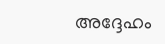അദ്ദേഹം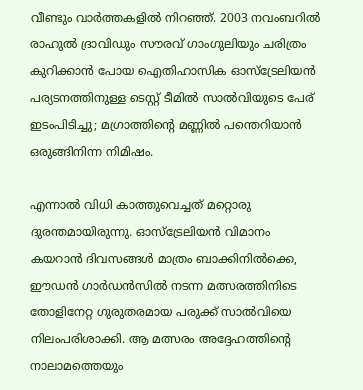വീണ്ടും വാർത്തകളിൽ നിറഞ്ഞ്. 2003 നവംബറിൽ രാഹുൽ ദ്രാവിഡും സൗരവ് ഗാംഗുലിയും ചരിത്രം കുറിക്കാൻ പോയ ഐതിഹാസിക ഓസ്ട്രേലിയൻ പര്യടനത്തിനുള്ള ടെസ്റ്റ് ടീമിൽ സാൽവിയുടെ പേര് ഇടംപിടിച്ചു; മഗ്രാത്തിന്റെ മണ്ണിൽ പന്തെറിയാൻ ഒരുങ്ങിനിന്ന നിമിഷം.

എന്നാൽ വിധി കാത്തുവെച്ചത് മറ്റൊരു ദുരന്തമായിരുന്നു. ഓസ്ട്രേലിയൻ വിമാനം കയറാൻ ദിവസങ്ങൾ മാത്രം ബാക്കിനിൽക്കെ, ഈഡൻ ഗാർഡൻസിൽ നടന്ന മത്സരത്തിനിടെ തോളിനേറ്റ ഗുരുതരമായ പരുക്ക് സാൽവിയെ നിലംപരിശാക്കി. ആ മത്സരം അദ്ദേഹത്തിന്റെ നാലാമത്തെയും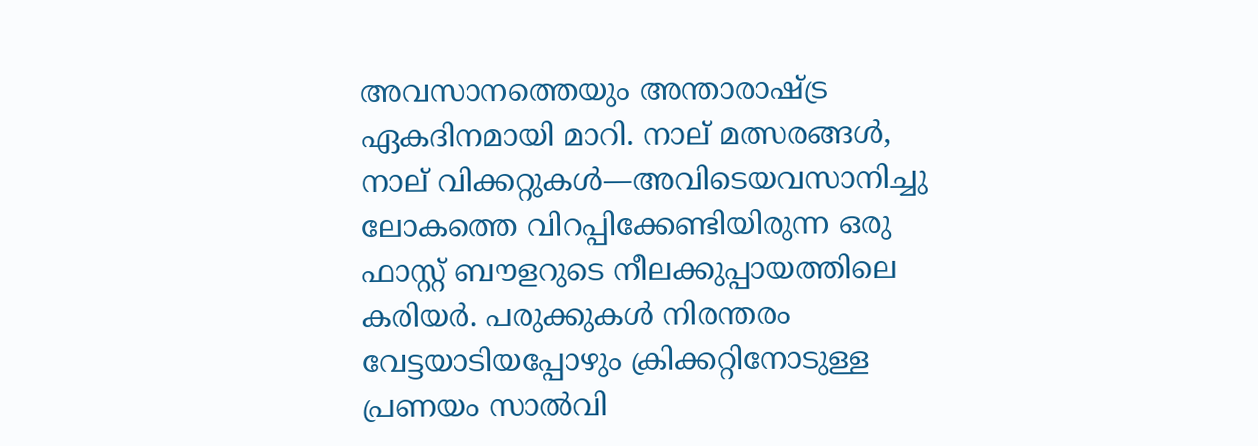അവസാനത്തെയും അന്താരാഷ്ട്ര ഏകദിനമായി മാറി. നാല് മത്സരങ്ങൾ, നാല് വിക്കറ്റുകൾ—അവിടെയവസാനിച്ചു ലോകത്തെ വിറപ്പിക്കേണ്ടിയിരുന്ന ഒരു ഫാസ്റ്റ് ബൗളറുടെ നീലക്കുപ്പായത്തിലെ കരിയർ. പരുക്കുകൾ നിരന്തരം വേട്ടയാടിയപ്പോഴും ക്രിക്കറ്റിനോടുള്ള പ്രണയം സാൽവി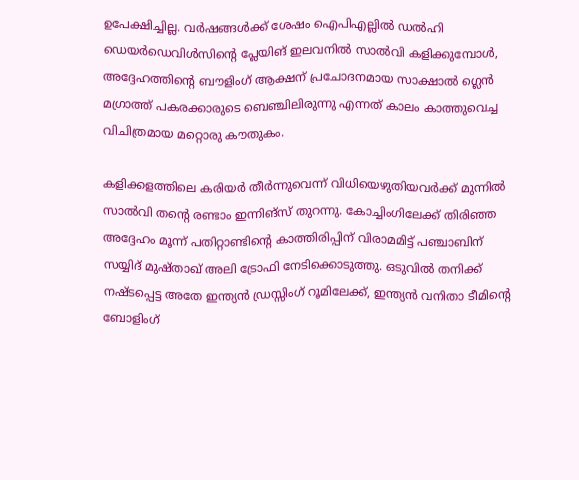ഉപേക്ഷിച്ചില്ല. വർഷങ്ങൾക്ക് ശേഷം ഐപിഎല്ലിൽ ഡൽഹി ഡെയർഡെവിൾസിന്റെ പ്ലേയിങ് ഇലവനിൽ സാൽവി കളിക്കുമ്പോൾ, അദ്ദേഹത്തിന്റെ ബൗളിംഗ് ആക്ഷന് പ്രചോദനമായ സാക്ഷാൽ ഗ്ലെൻ മഗ്രാത്ത് പകരക്കാരുടെ ബെഞ്ചിലിരുന്നു എന്നത് കാലം കാത്തുവെച്ച വിചിത്രമായ മറ്റൊരു കൗതുകം.

കളിക്കളത്തിലെ കരിയർ തീർന്നുവെന്ന് വിധിയെഴുതിയവർക്ക് മുന്നിൽ സാൽവി തന്റെ രണ്ടാം ഇന്നിങ്സ് തുറന്നു. കോച്ചിംഗിലേക്ക് തിരിഞ്ഞ അദ്ദേഹം മൂന്ന് പതിറ്റാണ്ടിന്റെ കാത്തിരിപ്പിന് വിരാമമിട്ട് പഞ്ചാബിന് സയ്യിദ് മുഷ്താഖ് അലി ട്രോഫി നേടിക്കൊടുത്തു. ഒടുവിൽ തനിക്ക് നഷ്ടപ്പെട്ട അതേ ഇന്ത്യൻ ഡ്രസ്സിംഗ് റൂമിലേക്ക്, ഇന്ത്യൻ വനിതാ ടീമിന്റെ ബോളിംഗ്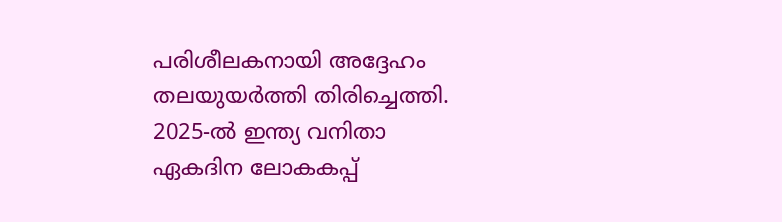പരിശീലകനായി അദ്ദേഹം തലയുയർത്തി തിരിച്ചെത്തി. 2025-ൽ ഇന്ത്യ വനിതാ ഏകദിന ലോകകപ്പ്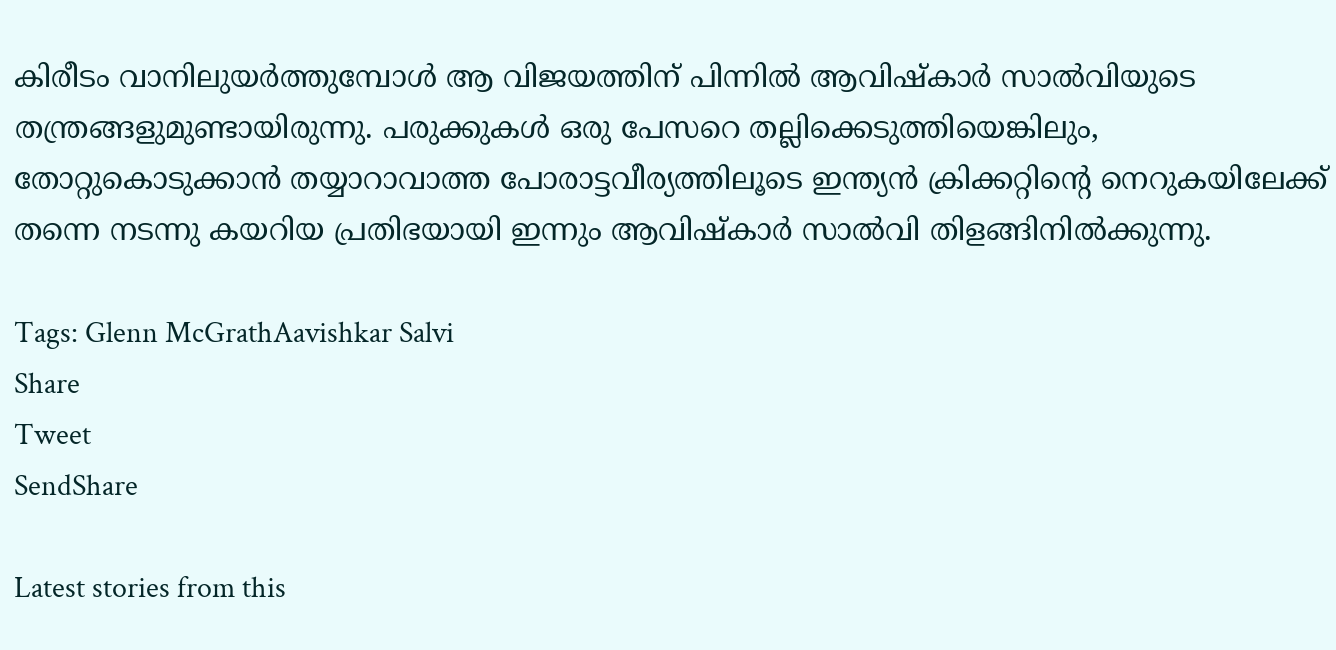കിരീടം വാനിലുയർത്തുമ്പോൾ ആ വിജയത്തിന് പിന്നിൽ ആവിഷ്കാർ സാൽവിയുടെ തന്ത്രങ്ങളുമുണ്ടായിരുന്നു. പരുക്കുകൾ ഒരു പേസറെ തല്ലിക്കെടുത്തിയെങ്കിലും, തോറ്റുകൊടുക്കാൻ തയ്യാറാവാത്ത പോരാട്ടവീര്യത്തിലൂടെ ഇന്ത്യൻ ക്രിക്കറ്റിന്റെ നെറുകയിലേക്ക് തന്നെ നടന്നു കയറിയ പ്രതിഭയായി ഇന്നും ആവിഷ്കാർ സാൽവി തിളങ്ങിനിൽക്കുന്നു.

Tags: Glenn McGrathAavishkar Salvi
Share
Tweet
SendShare

Latest stories from this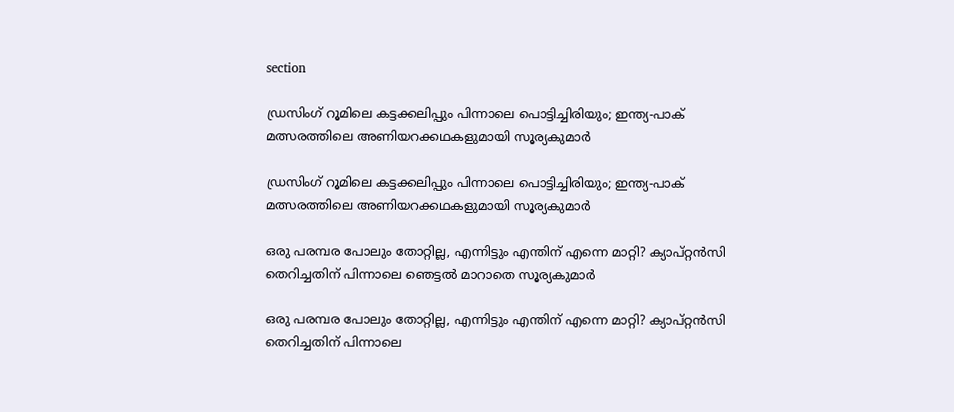section

ഡ്രസിംഗ് റൂമിലെ കട്ടക്കലിപ്പും പിന്നാലെ പൊട്ടിച്ചിരിയും; ഇന്ത്യ-പാക് മത്സരത്തിലെ അണിയറക്കഥകളുമായി സൂര്യകുമാർ

ഡ്രസിംഗ് റൂമിലെ കട്ടക്കലിപ്പും പിന്നാലെ പൊട്ടിച്ചിരിയും; ഇന്ത്യ-പാക് മത്സരത്തിലെ അണിയറക്കഥകളുമായി സൂര്യകുമാർ

ഒരു പരമ്പര പോലും തോറ്റില്ല, എന്നിട്ടും എന്തിന് എന്നെ മാറ്റി? ക്യാപ്റ്റൻസി തെറിച്ചതിന് പിന്നാലെ ഞെട്ടൽ മാറാതെ സൂര്യകുമാർ

ഒരു പരമ്പര പോലും തോറ്റില്ല, എന്നിട്ടും എന്തിന് എന്നെ മാറ്റി? ക്യാപ്റ്റൻസി തെറിച്ചതിന് പിന്നാലെ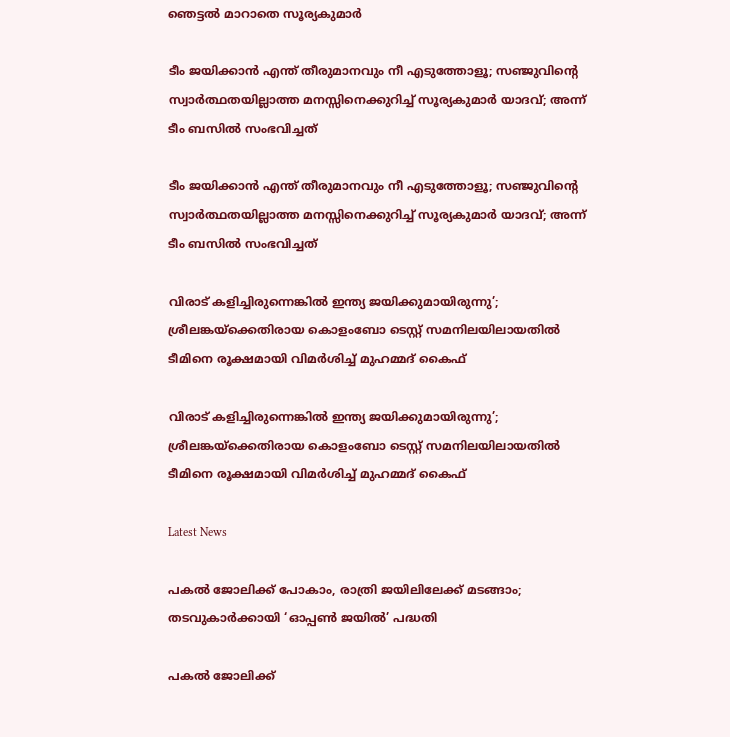ഞെട്ടൽ മാറാതെ സൂര്യകുമാർ

ടീം ജയിക്കാൻ എന്ത് തീരുമാനവും നീ എടുത്തോളൂ; സഞ്ജുവിന്റെ സ്വാർത്ഥതയില്ലാത്ത മനസ്സിനെക്കുറിച്ച് സൂര്യകുമാർ യാദവ്; അന്ന് ടീം ബസിൽ സംഭവിച്ചത്

ടീം ജയിക്കാൻ എന്ത് തീരുമാനവും നീ എടുത്തോളൂ; സഞ്ജുവിന്റെ സ്വാർത്ഥതയില്ലാത്ത മനസ്സിനെക്കുറിച്ച് സൂര്യകുമാർ യാദവ്; അന്ന് ടീം ബസിൽ സംഭവിച്ചത്

വിരാട് കളിച്ചിരുന്നെങ്കിൽ ഇന്ത്യ ജയിക്കുമായിരുന്നു’; ശ്രീലങ്കയ്‌ക്കെതിരായ കൊളംബോ ടെസ്റ്റ് സമനിലയിലായതിൽ ടീമിനെ രൂക്ഷമായി വിമർശിച്ച് മുഹമ്മദ് കൈഫ്

വിരാട് കളിച്ചിരുന്നെങ്കിൽ ഇന്ത്യ ജയിക്കുമായിരുന്നു’; ശ്രീലങ്കയ്‌ക്കെതിരായ കൊളംബോ ടെസ്റ്റ് സമനിലയിലായതിൽ ടീമിനെ രൂക്ഷമായി വിമർശിച്ച് മുഹമ്മദ് കൈഫ്

Latest News

പകൽ ജോലിക്ക് പോകാം, രാത്രി ജയിലിലേക്ക് മടങ്ങാം; തടവുകാർക്കായി ‘ഓപ്പൺ ജയിൽ’ പദ്ധതി

പകൽ ജോലിക്ക്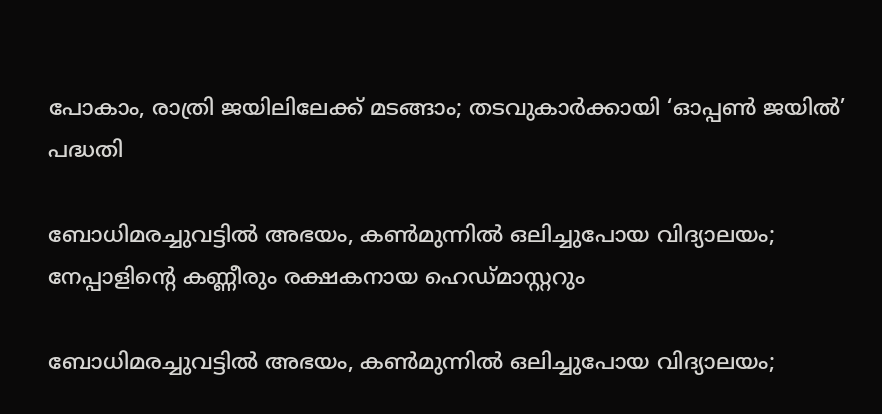പോകാം, രാത്രി ജയിലിലേക്ക് മടങ്ങാം; തടവുകാർക്കായി ‘ഓപ്പൺ ജയിൽ’ പദ്ധതി

ബോധിമരച്ചുവട്ടിൽ അഭയം, കൺമുന്നിൽ ഒലിച്ചുപോയ വിദ്യാലയം; നേപ്പാളിന്റെ കണ്ണീരും രക്ഷകനായ ഹെഡ്മാസ്റ്ററും

ബോധിമരച്ചുവട്ടിൽ അഭയം, കൺമുന്നിൽ ഒലിച്ചുപോയ വിദ്യാലയം;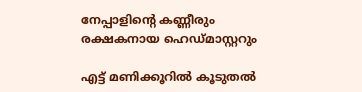നേപ്പാളിന്റെ കണ്ണീരും രക്ഷകനായ ഹെഡ്മാസ്റ്ററും

എട്ട് മണിക്കൂറിൽ കൂടുതൽ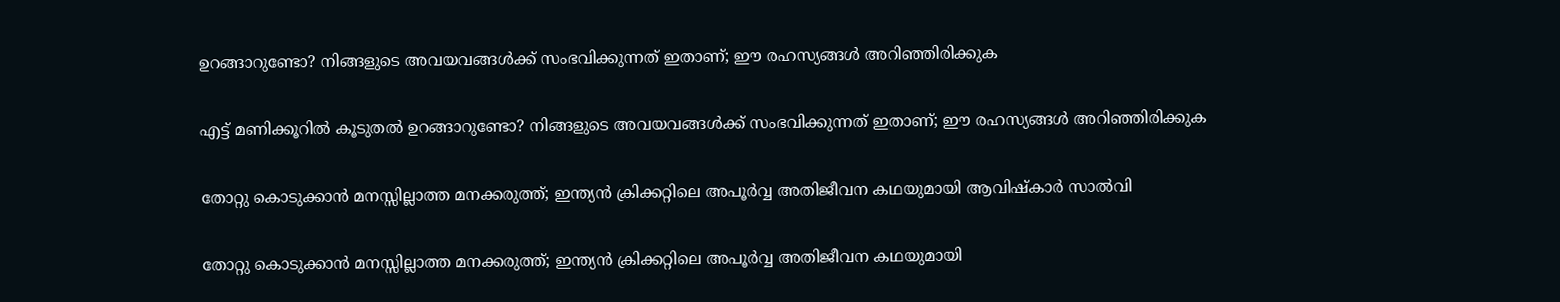ഉറങ്ങാറുണ്ടോ? നിങ്ങളുടെ അവയവങ്ങൾക്ക് സംഭവിക്കുന്നത് ഇതാണ്; ഈ രഹസ്യങ്ങൾ അറിഞ്ഞിരിക്കുക

എട്ട് മണിക്കൂറിൽ കൂടുതൽ ഉറങ്ങാറുണ്ടോ? നിങ്ങളുടെ അവയവങ്ങൾക്ക് സംഭവിക്കുന്നത് ഇതാണ്; ഈ രഹസ്യങ്ങൾ അറിഞ്ഞിരിക്കുക

തോറ്റു കൊടുക്കാൻ മനസ്സില്ലാത്ത മനക്കരുത്ത്; ഇന്ത്യൻ ക്രിക്കറ്റിലെ അപൂർവ്വ അതിജീവന കഥയുമായി ആവിഷ്കാർ സാൽവി

തോറ്റു കൊടുക്കാൻ മനസ്സില്ലാത്ത മനക്കരുത്ത്; ഇന്ത്യൻ ക്രിക്കറ്റിലെ അപൂർവ്വ അതിജീവന കഥയുമായി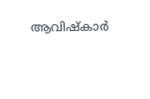ആവിഷ്കാർ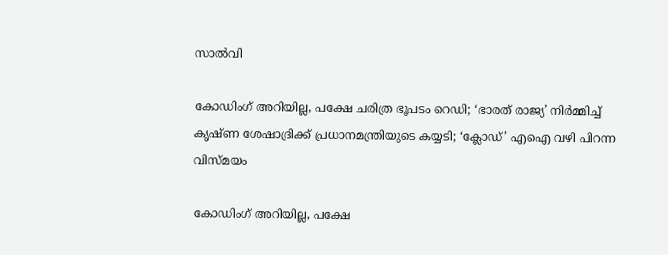സാൽവി

കോഡിംഗ് അറിയില്ല, പക്ഷേ ചരിത്ര ഭൂപടം റെഡി; ‘ഭാരത് രാജ്യ’ നിർമ്മിച്ച് കൃഷ്ണ ശേഷാദ്രിക്ക് പ്രധാനമന്ത്രിയുടെ കയ്യടി; ‘ക്ലോഡ്’ എഐ വഴി പിറന്ന വിസ്മയം

കോഡിംഗ് അറിയില്ല, പക്ഷേ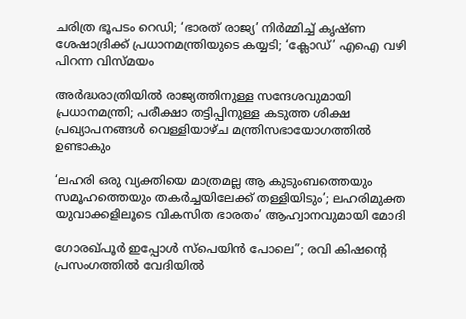ചരിത്ര ഭൂപടം റെഡി; ‘ഭാരത് രാജ്യ’ നിർമ്മിച്ച് കൃഷ്ണ ശേഷാദ്രിക്ക് പ്രധാനമന്ത്രിയുടെ കയ്യടി; ‘ക്ലോഡ്’ എഐ വഴി പിറന്ന വിസ്മയം

അർദ്ധരാത്രിയിൽ രാജ്യത്തിനുള്ള സന്ദേശവുമായി പ്രധാനമന്ത്രി; പരീക്ഷാ തട്ടിപ്പിനുള്ള കടുത്ത ശിക്ഷ പ്രഖ്യാപനങ്ങൾ വെള്ളിയാഴ്ച മന്ത്രിസഭായോഗത്തിൽ ഉണ്ടാകും

‘ലഹരി ഒരു വ്യക്തിയെ മാത്രമല്ല ആ കുടുംബത്തെയും സമൂഹത്തെയും തകർച്ചയിലേക്ക് തള്ളിയിടും’; ലഹരിമുക്ത യുവാക്കളിലൂടെ വികസിത ഭാരതം’ ആഹ്വാനവുമായി മോദി

ഗോരഖ്പൂർ ഇപ്പോൾ സ്പെയിൻ പോലെ”; രവി കിഷന്റെ പ്രസംഗത്തിൽ വേദിയിൽ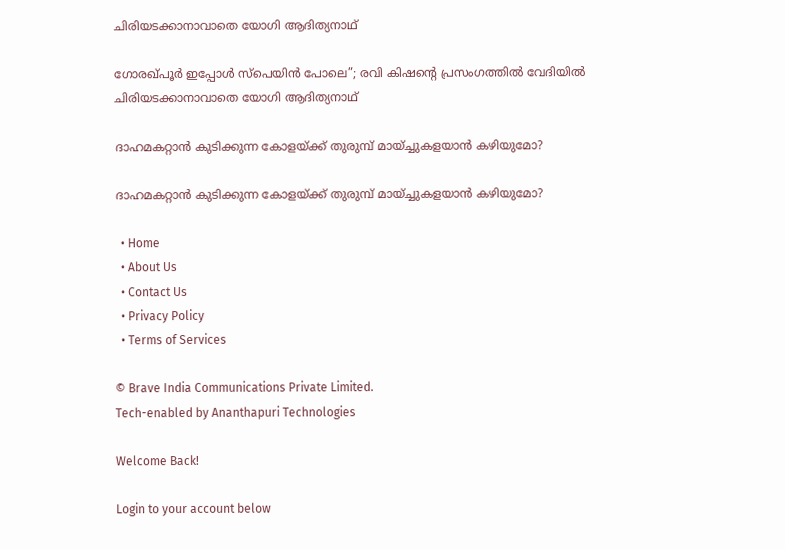ചിരിയടക്കാനാവാതെ യോഗി ആദിത്യനാഥ്

ഗോരഖ്പൂർ ഇപ്പോൾ സ്പെയിൻ പോലെ”; രവി കിഷന്റെ പ്രസംഗത്തിൽ വേദിയിൽ ചിരിയടക്കാനാവാതെ യോഗി ആദിത്യനാഥ്

ദാഹമകറ്റാൻ കുടിക്കുന്ന കോളയ്ക്ക് തുരുമ്പ് മായ്ച്ചുകളയാൻ കഴിയുമോ?

ദാഹമകറ്റാൻ കുടിക്കുന്ന കോളയ്ക്ക് തുരുമ്പ് മായ്ച്ചുകളയാൻ കഴിയുമോ?

  • Home
  • About Us
  • Contact Us
  • Privacy Policy
  • Terms of Services

© Brave India Communications Private Limited.
Tech-enabled by Ananthapuri Technologies

Welcome Back!

Login to your account below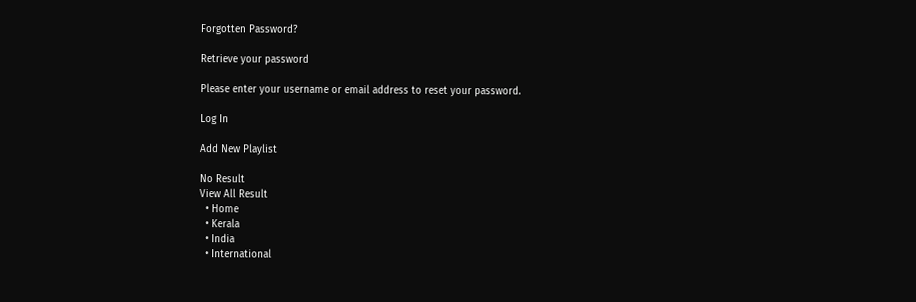Forgotten Password?

Retrieve your password

Please enter your username or email address to reset your password.

Log In

Add New Playlist

No Result
View All Result
  • Home
  • Kerala
  • India
  • International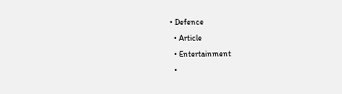• Defence
  • Article
  • Entertainment
  •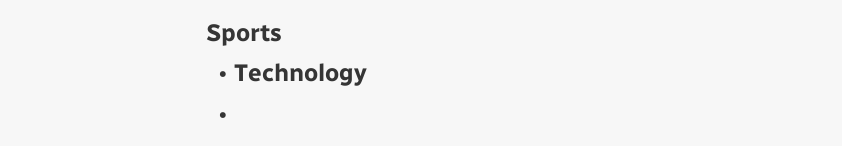Sports
  • Technology
  •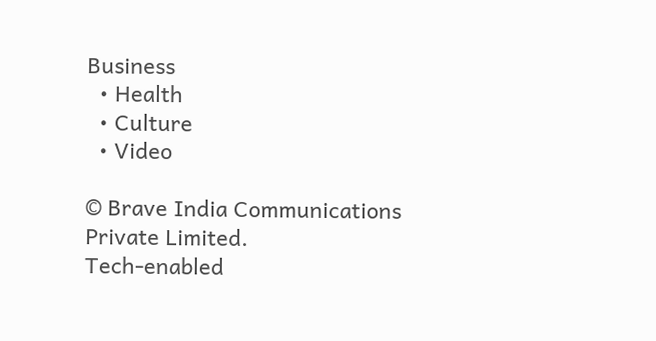Business
  • Health
  • Culture
  • Video

© Brave India Communications Private Limited.
Tech-enabled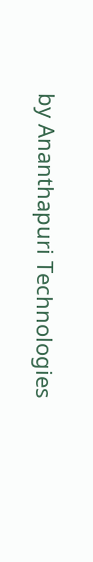by Ananthapuri Technologies